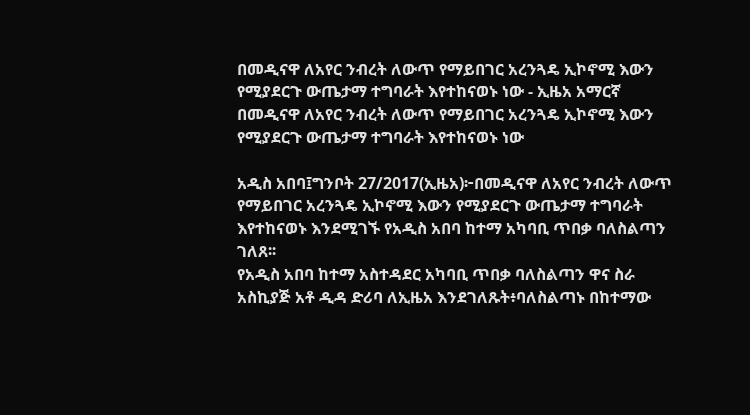በመዲናዋ ለአየር ንብረት ለውጥ የማይበገር አረንጓዴ ኢኮኖሚ እውን የሚያደርጉ ውጤታማ ተግባራት እየተከናወኑ ነው - ኢዜአ አማርኛ
በመዲናዋ ለአየር ንብረት ለውጥ የማይበገር አረንጓዴ ኢኮኖሚ እውን የሚያደርጉ ውጤታማ ተግባራት እየተከናወኑ ነው

አዲስ አበባ፤ግንቦት 27/2017(ኢዜአ)፦በመዲናዋ ለአየር ንብረት ለውጥ የማይበገር አረንጓዴ ኢኮኖሚ እውን የሚያደርጉ ውጤታማ ተግባራት እየተከናወኑ እንደሚገኙ የአዲስ አበባ ከተማ አካባቢ ጥበቃ ባለስልጣን ገለጸ፡፡
የአዲስ አበባ ከተማ አስተዳደር አካባቢ ጥበቃ ባለስልጣን ዋና ስራ አስኪያጅ አቶ ዲዳ ድሪባ ለኢዜአ እንደገለጹት፥ባለስልጣኑ በከተማው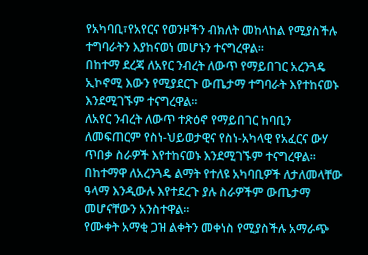የአካባቢ፣የአየርና የወንዞችን ብክለት መከላከል የሚያስችሉ ተግባራትን እያከናወነ መሆኑን ተናግረዋል።
በከተማ ደረጃ ለአየር ንብረት ለውጥ የማይበገር አረንጓዴ ኢኮኖሚ እውን የሚያደርጉ ውጤታማ ተግባራት እየተከናወኑ እንደሚገኙም ተናግረዋል፡፡
ለአየር ንብረት ለውጥ ተጽዕኖ የማይበገር ከባቢን ለመፍጠርም የስነ-ህይወታዊና የስነ-አካላዊ የአፈርና ውሃ ጥበቃ ስራዎች እየተከናወኑ እንደሚገኙም ተናግረዋል፡፡
በከተማዋ ለአረንጓዴ ልማት የተለዩ አካባቢዎች ለታለመላቸው ዓላማ እንዲውሉ እየተደረጉ ያሉ ስራዎችም ውጤታማ መሆናቸውን አንስተዋል፡፡
የሙቀት አማቂ ጋዝ ልቀትን መቀነስ የሚያስችሉ አማራጭ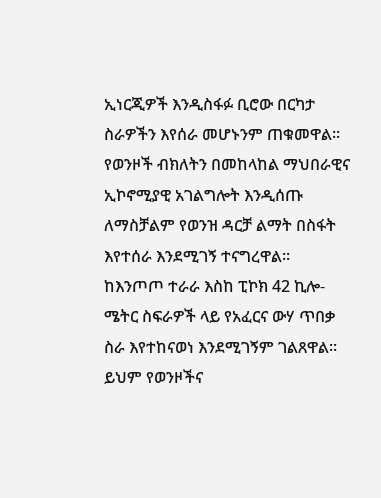ኢነርጂዎች እንዲስፋፉ ቢሮው በርካታ ስራዎችን እየሰራ መሆኑንም ጠቁመዋል፡፡
የወንዞች ብክለትን በመከላከል ማህበራዊና ኢኮኖሚያዊ አገልግሎት እንዲሰጡ ለማስቻልም የወንዝ ዳርቻ ልማት በስፋት እየተሰራ እንደሚገኝ ተናግረዋል፡፡
ከእንጦጦ ተራራ እስከ ፒኮክ 42 ኪሎ-ሜትር ስፍራዎች ላይ የአፈርና ውሃ ጥበቃ ስራ እየተከናወነ እንደሚገኝም ገልጸዋል፡፡
ይህም የወንዞችና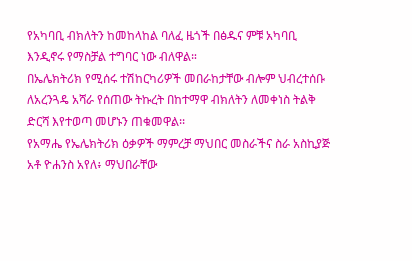የአካባቢ ብክለትን ከመከላከል ባለፈ ዜጎች በፅዱና ምቹ አካባቢ እንዲኖሩ የማስቻል ተግባር ነው ብለዋል።
በኤሌክትሪክ የሚሰሩ ተሽከርካሪዎች መበራከታቸው ብሎም ህብረተሰቡ ለአረንጓዴ አሻራ የሰጠው ትኩረት በከተማዋ ብክለትን ለመቀነስ ትልቅ ድርሻ እየተወጣ መሆኑን ጠቁመዋል፡፡
የአማሔ የኤሌክትሪክ ዕቃዎች ማምረቻ ማህበር መስራችና ስራ አስኪያጅ አቶ ዮሐንስ አየለ፥ ማህበራቸው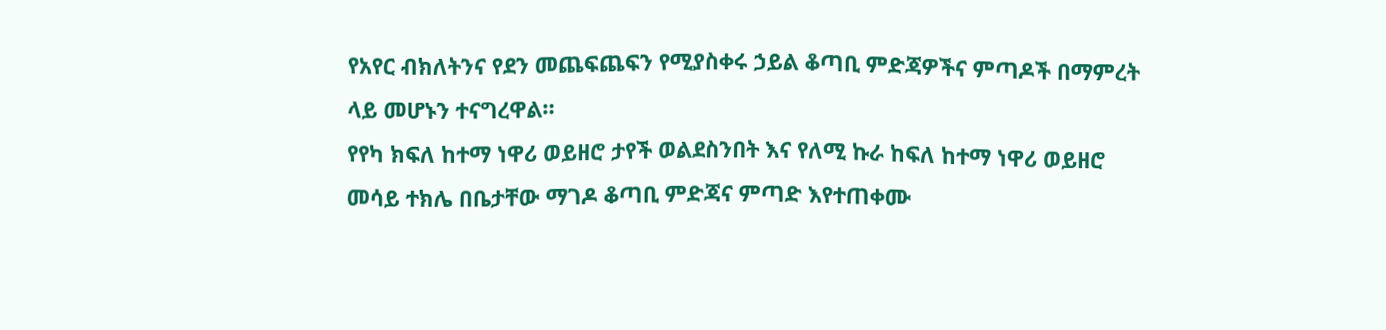የአየር ብክለትንና የደን መጨፍጨፍን የሚያስቀሩ ኃይል ቆጣቢ ምድጃዎችና ምጣዶች በማምረት ላይ መሆኑን ተናግረዋል።
የየካ ክፍለ ከተማ ነዋሪ ወይዘሮ ታየች ወልደስንበት እና የለሚ ኩራ ከፍለ ከተማ ነዋሪ ወይዘሮ መሳይ ተክሌ በቤታቸው ማገዶ ቆጣቢ ምድጃና ምጣድ እየተጠቀሙ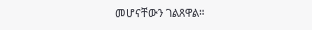መሆናቸውን ገልጸዋል።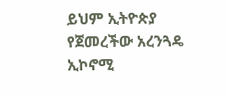ይህም ኢትዮጵያ የጀመረችው አረንጓዴ ኢኮኖሚ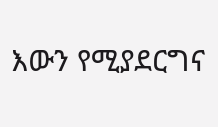እውን የሚያደርግና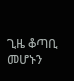ጊዜ ቆጣቢ መሆኑን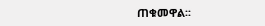ጠቁመዋል፡፡